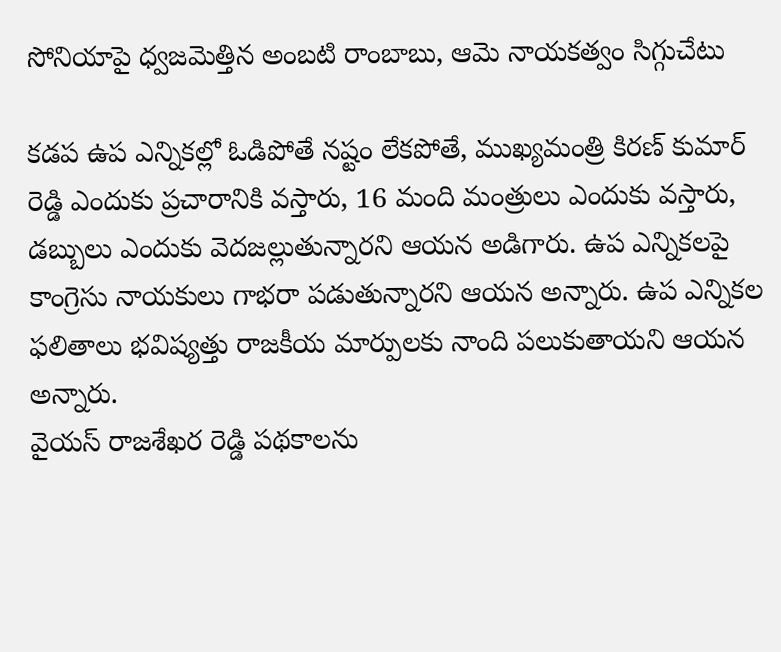సోనియాపై ధ్వజమెత్తిన అంబటి రాంబాబు, ఆమె నాయకత్వం సిగ్గుచేటు

కడప ఉప ఎన్నికల్లో ఓడిపోతే నష్టం లేకపోతే, ముఖ్యమంత్రి కిరణ్ కుమార్ రెడ్డి ఎందుకు ప్రచారానికి వస్తారు, 16 మంది మంత్రులు ఎందుకు వస్తారు, డబ్బులు ఎందుకు వెదజల్లుతున్నారని ఆయన అడిగారు. ఉప ఎన్నికలపై కాంగ్రెసు నాయకులు గాభరా పడుతున్నారని ఆయన అన్నారు. ఉప ఎన్నికల ఫలితాలు భవిష్యత్తు రాజకీయ మార్పులకు నాంది పలుకుతాయని ఆయన అన్నారు.
వైయస్ రాజశేఖర రెడ్డి పథకాలను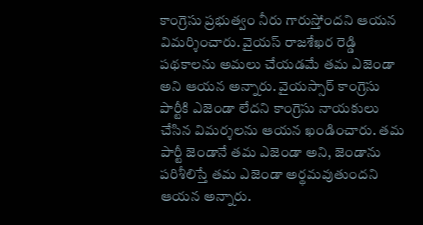కాంగ్రెసు ప్రభుత్వం నీరు గారుస్తోందని ఆయన విమర్శించారు. వైయస్ రాజశేఖర రెడ్డి పథకాలను అమలు చేయడమే తమ ఎజెండా అని ఆయన అన్నారు. వైయస్సార్ కాంగ్రెసు పార్టీకి ఎజెండా లేదని కాంగ్రెసు నాయకులు చేసిన విమర్శలను ఆయన ఖండించారు. తమ పార్టీ జెండానే తమ ఎజెండా అని, జెండాను పరిశీలిస్తే తమ ఎజెండా అర్థమవుతుందని ఆయన అన్నారు.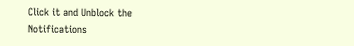Click it and Unblock the Notifications